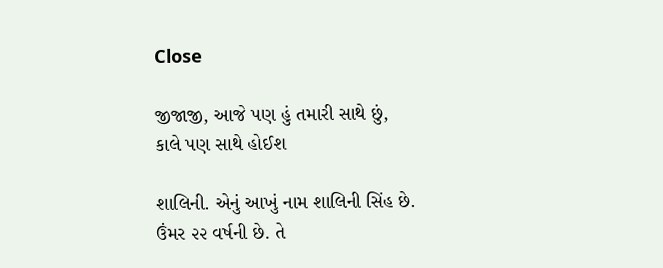Close

જીજાજી, આજે પણ હું તમારી સાથે છું, કાલે પણ સાથે હોઈશ

શાલિની. એનું આખું નામ શાલિની સિંહ છે. ઉંમર ૨૨ વર્ષની છે. તે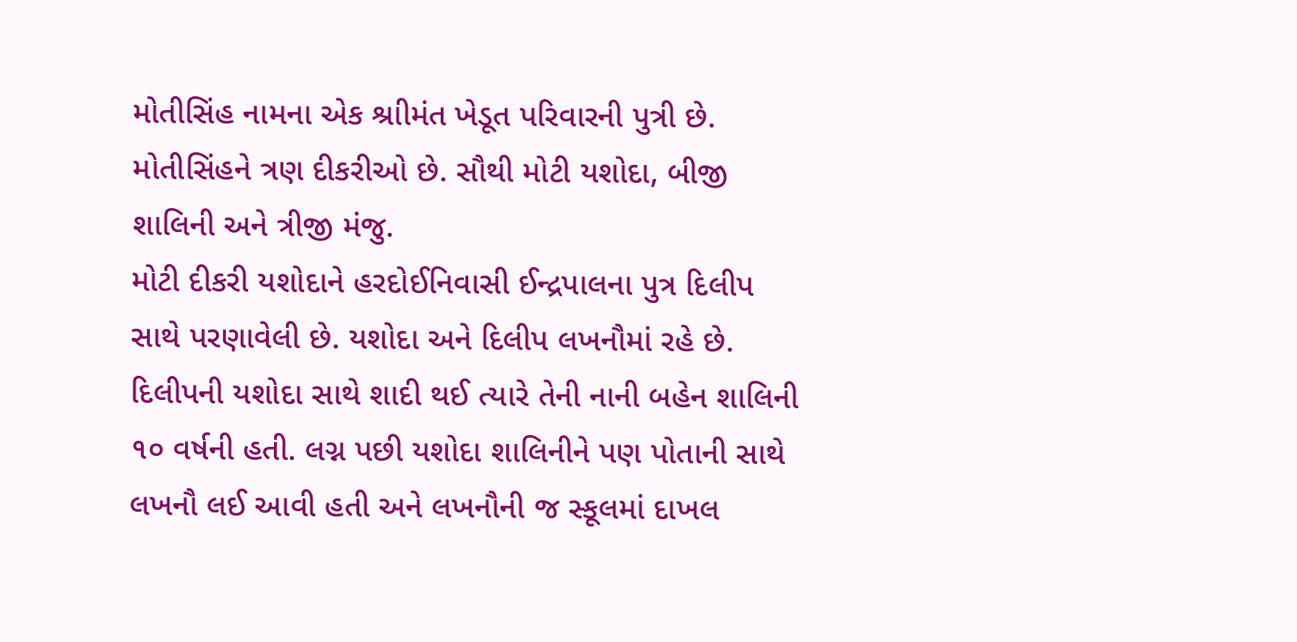મોતીસિંહ નામના એક શ્રાીમંત ખેડૂત પરિવારની પુત્રી છે. મોતીસિંહને ત્રણ દીકરીઓ છે. સૌથી મોટી યશોદા, બીજી શાલિની અને ત્રીજી મંજુ.
મોટી દીકરી યશોદાને હરદોઈનિવાસી ઈન્દ્રપાલના પુત્ર દિલીપ  સાથે પરણાવેલી છે. યશોદા અને દિલીપ લખનૌમાં રહે છે. દિલીપની યશોદા સાથે શાદી થઈ ત્યારે તેની નાની બહેન શાલિની ૧૦ વર્ષની હતી. લગ્ન પછી યશોદા શાલિનીને પણ પોતાની સાથે લખનૌ લઈ આવી હતી અને લખનૌની જ સ્કૂલમાં દાખલ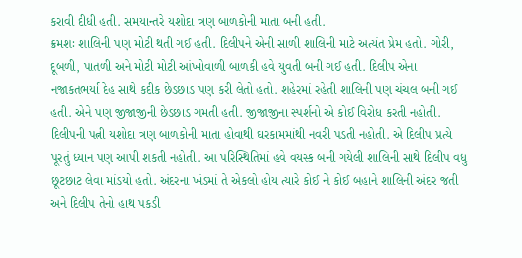કરાવી દીધી હતી. સમયાન્તરે યશોદા ત્રણ બાળકોની માતા બની હતી.
ક્રમશઃ શાલિની પણ મોટી થતી ગઈ હતી. દિલીપને એની સાળી શાલિની માટે અત્યંત પ્રેમ હતો. ગોરી, દૂબળી, પાતળી અને મોટી મોટી આંખોવાળી બાળકી હવે યુવતી બની ગઈ હતી. દિલીપ એના નજાકતભર્યા દેહ સાથે કદીક છેડછાડ પણ કરી લેતો હતો. શહેરમાં રહેતી શાલિની પણ ચંચલ બની ગઈ હતી. એને પણ જીજાજીની છેડછાડ ગમતી હતી. જીજાજીના સ્પર્શનો એ કોઈ વિરોધ કરતી નહોતી.
દિલીપની પત્ની યશોદા ત્રણ બાળકોની માતા હોવાથી ઘરકામમાંથી નવરી પડતી નહોતી. એ દિલીપ પ્રત્યે પૂરતું ધ્યાન પણ આપી શકતી નહોતી. આ પરિસ્થિતિમાં હવે વયસ્ક બની ગયેલી શાલિની સાથે દિલીપ વધુ છૂટછાટ લેવા માંડયો હતો. અંદરના ખંડમાં તે એકલો હોય ત્યારે કોઈ ને કોઈ બહાને શાલિની અંદર જતી અને દિલીપ તેનો હાથ પકડી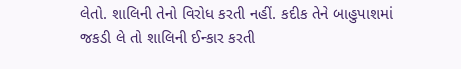લેતો. શાલિની તેનો વિરોધ કરતી નહીં. કદીક તેને બાહુપાશમાં જકડી લે તો શાલિની ઈન્કાર કરતી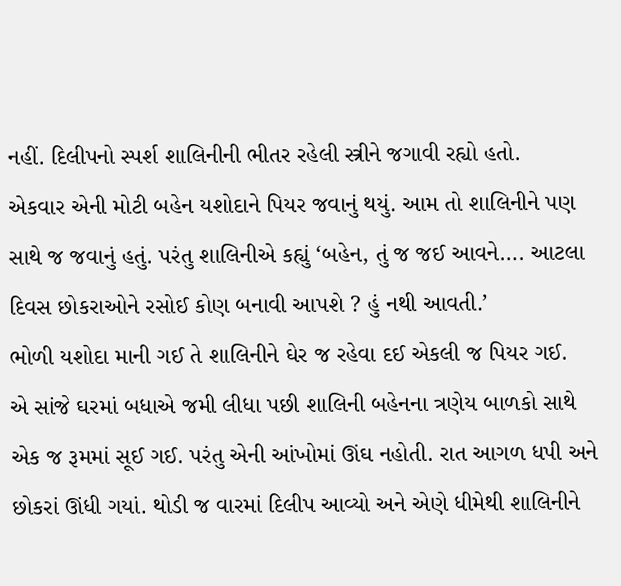નહીં. દિલીપનો સ્પર્શ શાલિનીની ભીતર રહેલી સ્ત્રીને જગાવી રહ્યો હતો.
એકવાર એની મોટી બહેન યશોદાને પિયર જવાનું થયું. આમ તો શાલિનીને પણ સાથે જ જવાનું હતું. પરંતુ શાલિનીએ કહ્યું ‘બહેન, તું જ જઈ આવને…. આટલા દિવસ છોકરાઓને રસોઈ કોણ બનાવી આપશે ? હું નથી આવતી.’
ભોળી યશોદા માની ગઈ તે શાલિનીને ઘેર જ રહેવા દઈ એકલી જ પિયર ગઈ.
એ સાંજે ઘરમાં બધાએ જમી લીધા પછી શાલિની બહેનના ત્રણેય બાળકો સાથે એક જ રૂમમાં સૂઈ ગઈ. પરંતુ એની આંખોમાં ઊંઘ નહોતી. રાત આગળ ધપી અને છોકરાં ઊંધી ગયાં. થોડી જ વારમાં દિલીપ આવ્યો અને એણે ધીમેથી શાલિનીને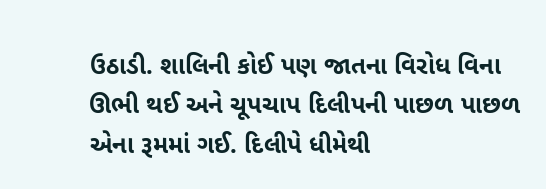ઉઠાડી. શાલિની કોઈ પણ જાતના વિરોધ વિના ઊભી થઈ અને ચૂપચાપ દિલીપની પાછળ પાછળ એના રૂમમાં ગઈ. દિલીપે ધીમેથી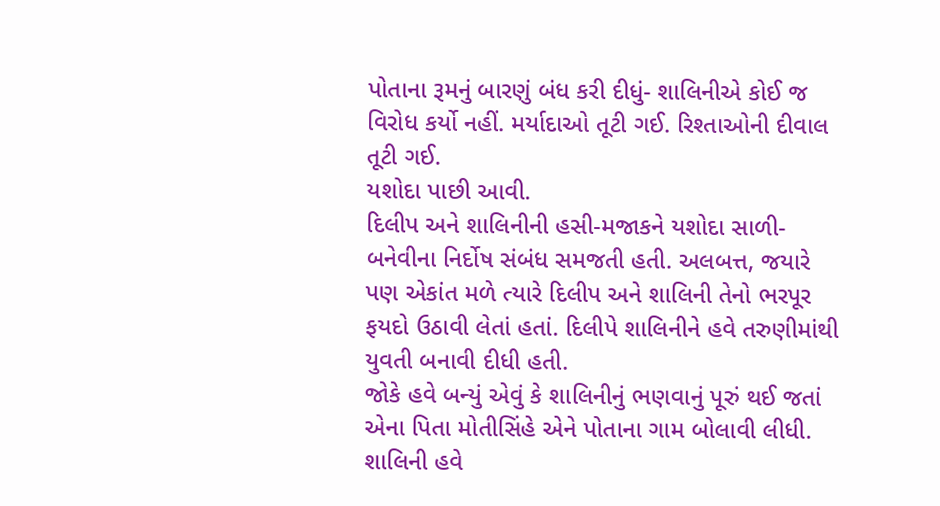પોતાના રૂમનું બારણું બંધ કરી દીધું- શાલિનીએ કોઈ જ વિરોધ કર્યો નહીં. મર્યાદાઓ તૂટી ગઈ. રિશ્તાઓની દીવાલ તૂટી ગઈ.
યશોદા પાછી આવી.
દિલીપ અને શાલિનીની હસી-મજાકને યશોદા સાળી-બનેવીના નિર્દોષ સંબંધ સમજતી હતી. અલબત્ત, જયારે પણ એકાંત મળે ત્યારે દિલીપ અને શાલિની તેનો ભરપૂર ફયદો ઉઠાવી લેતાં હતાં. દિલીપે શાલિનીને હવે તરુણીમાંથી યુવતી બનાવી દીધી હતી.
જોકે હવે બન્યું એવું કે શાલિનીનું ભણવાનું પૂરું થઈ જતાં એના પિતા મોતીસિંહે એને પોતાના ગામ બોલાવી લીધી. શાલિની હવે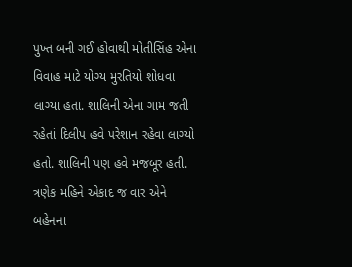પુખ્ત બની ગઈ હોવાથી મોતીસિંહ એના વિવાહ માટે યોગ્ય મુરતિયો શોધવા લાગ્યા હતા. શાલિની એના ગામ જતી રહેતાં દિલીપ હવે પરેશાન રહેવા લાગ્યો હતો. શાલિની પણ હવે મજબૂર હતી. ત્રણેક મહિને એકાદ જ વાર એને બહેનના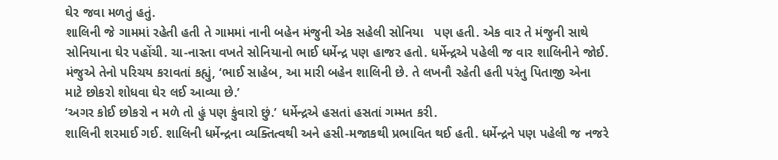ઘેર જવા મળતું હતું.
શાલિની જે ગામમાં રહેતી હતી તે ગામમાં નાની બહેન મંજુની એક સહેલી સોનિયા   પણ હતી. એક વાર તે મંજુની સાથે સોનિયાના ઘેર પહોંચી. ચા-નાસ્તા વખતે સોનિયાનો ભાઈ ધર્મેન્દ્ર પણ હાજર હતો. ધર્મેન્દ્રએ પહેલી જ વાર શાલિનીને જોઈ. મંજુએ તેનો પરિચય કરાવતાં કહ્યું, ‘ભાઈ સાહેબ, આ મારી બહેન શાલિની છે. તે લખનૌ રહેતી હતી પરંતુ પિતાજી એના માટે છોકરો શોધવા ઘેર લઈ આવ્યા છે.’
‘અગર કોઈ છોકરો ન મળે તો હું પણ કુંવારો છું.’ ધર્મેન્દ્રએ હસતાં હસતાં ગમ્મત કરી.
શાલિની શરમાઈ ગઈ. શાલિની ધર્મેન્દ્રના વ્યક્તિત્વથી અને હસી-મજાકથી પ્રભાવિત થઈ હતી. ધર્મેન્દ્રને પણ પહેલી જ નજરે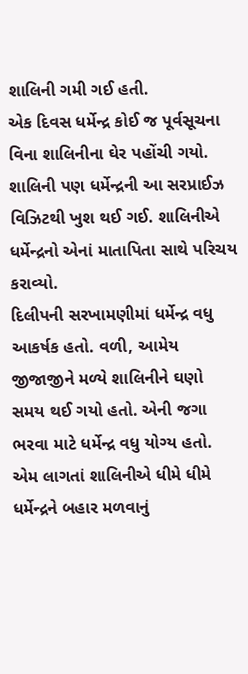શાલિની ગમી ગઈ હતી.
એક દિવસ ધર્મેન્દ્ર કોઈ જ પૂર્વસૂચના વિના શાલિનીના ઘેર પહોંચી ગયો. શાલિની પણ ધર્મેન્દ્રની આ સરપ્રાઈઝ વિઝિટથી ખુશ થઈ ગઈ. શાલિનીએ ધર્મેન્દ્રનો એનાં માતાપિતા સાથે પરિચય કરાવ્યો.
દિલીપની સરખામણીમાં ધર્મેન્દ્ર વધુ આકર્ષક હતો. વળી, આમેય જીજાજીને મળ્યે શાલિનીને ઘણો સમય થઈ ગયો હતો. એની જગા ભરવા માટે ધર્મેન્દ્ર વધુ યોગ્ય હતો. એમ લાગતાં શાલિનીએ ધીમે ધીમે ધર્મેન્દ્રને બહાર મળવાનું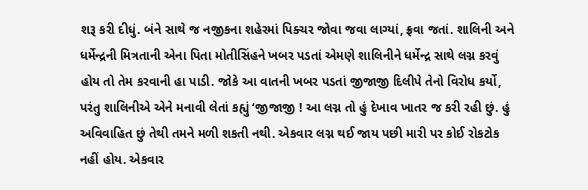શરૂ કરી દીધું. બંને સાથે જ નજીકના શહેરમાં પિક્ચર જોવા જવા લાગ્યાં, ફ્રવા જતાં. શાલિની અને ધર્મેન્દ્રની મિત્રતાની એના પિતા મોતીસિંહને ખબર પડતાં એમણે શાલિનીને ધર્મેન્દ્ર સાથે લગ્ન કરવું હોય તો તેમ કરવાની હા પાડી. જોકે આ વાતની ખબર પડતાં જીજાજી દિલીપે તેનો વિરોધ કર્યો, પરંતુ શાલિનીએ એને મનાવી લેતાં કહ્યું ‘જીજાજી ! આ લગ્ન તો હું દેખાવ ખાતર જ કરી રહી છું. હું અવિવાહિત છું તેથી તમને મળી શકતી નથી. એકવાર લગ્ન થઈ જાય પછી મારી પર કોઈ રોકટોક નહીં હોય. એકવાર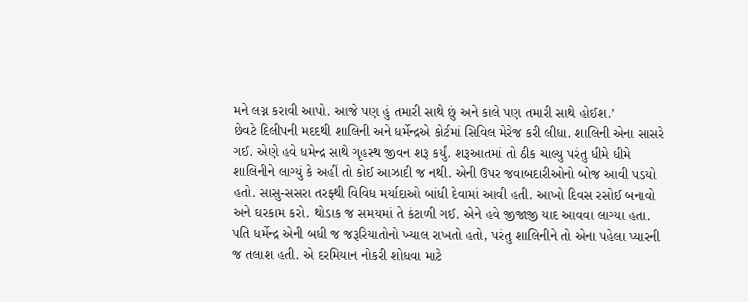મને લગ્ન કરાવી આપો. આજે પણ હું તમારી સાથે છું અને કાલે પણ તમારી સાથે હોઈશ.’
છેવટે દિલીપની મદદથી શાલિની અને ધર્મેન્દ્રએ કોર્ટમાં સિવિલ મેરેજ કરી લીધા. શાલિની એના સાસરે ગઈ. એણે હવે ધમેન્દ્ર સાથે ગૃહસ્થ જીવન શરૂ કર્યું. શરૂઆતમાં તો ઠીક ચાલ્યુ પરંતુ ધીમે ધીમે શાલિનીને લાગ્યું કે અહીં તો કોઈ આઝાદી જ નથી. એની ઉપર જવાબદારીઓનો બોજ આવી પડયો હતો. સાસુ-સસરા તરફ્થી વિવિધ મર્યાદાઓ બાંધી દેવામાં આવી હતી. આખો દિવસ રસોઈ બનાવો અને ઘરકામ કરો. થોડાક જ સમયમાં તે કંટાળી ગઈ. એને હવે જીજાજી યાદ આવવા લાગ્યા હતા. પતિ ધર્મેન્દ્ર એની બધી જ જરૂરિયાતોનો ખ્યાલ રાખતો હતો, પરંતુ શાલિનીને તો એના પહેલા પ્યારની જ તલાશ હતી. એ દરમિયાન નોકરી શોધવા માટે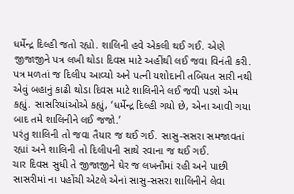ધર્મેન્દ્ર દિલ્હી જતો રહ્યો. શાલિની હવે એકલી થઈ ગઈ. એણે જીજાજીને પત્ર લખી થોડા દિવસ માટે અહીંથી લઈ જવા વિનંતી કરી. પત્ર મળતાં જ દિલીપ આવ્યો અને પત્ની યશોદાની તબિયત સારી નથી એવું બહાનું કાઢી થોડા દિવસ માટે શાલિનીને લઈ જવી પડશે એમ કહ્યું. સાસરિયાંઓએ કહ્યું, ‘ધર્મેન્દ્ર દિલ્હી ગયો છે, એના આવી ગયા બાદ તમે શાલિનીને લઈ જજો.’
પરંતુ શાલિની તો જવા તૈયાર જ થઈ ગઈ. સાસુ-સસરા સમજાવતાં રહ્યાં અને શાલિની તો દિલીપની સાથે રવાના જ થઈ ગઈ.
ચાર દિવસ સુધી તે જીજાજીને ઘેર જ લખનૌમાં રહી અને પાછી સાસરીમાં ના પહોંચી એટલે એનાં સાસુ-સસરા શાલિનીને લેવા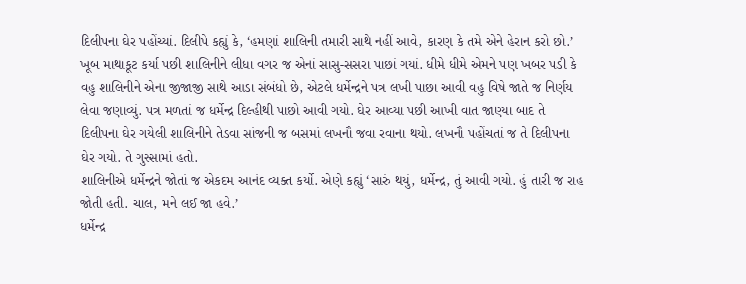દિલીપના ઘેર પહોંચ્યાં. દિલીપે કહ્યું કે, ‘હમણાં શાલિની તમારી સાથે નહીં આવે, કારણ કે તમે એને હેરાન કરો છો.’
ખૂબ માથાકૂટ કર્યા પછી શાલિનીને લીધા વગર જ એનાં સાસુ-સસરા પાછાં ગયાં. ધીમે ધીમે એમને પણ ખબર પડી કે વહુ શાલિનીને એના જીજાજી સાથે આડા સંબંધો છે, એટલે ધર્મેન્દ્રને પત્ર લખી પાછા આવી વહુ વિષે જાતે જ નિર્ણય લેવા જણાવ્યું. પત્ર મળતાં જ ધર્મેન્દ્ર દિલ્હીથી પાછો આવી ગયો. ઘેર આવ્યા પછી આખી વાત જાણ્યા બાદ તે દિલીપના ઘેર ગયેલી શાલિનીને તેડવા સાંજની જ બસમાં લખનૌ જવા રવાના થયો. લખનૌ પહોંચતાં જ તે દિલીપના ઘેર ગયો. તે ગુસ્સામાં હતો.
શાલિનીએ ધર્મેન્દ્રને જોતાં જ એકદમ આનંદ વ્યક્ત કર્યો. એણે કહ્યું ‘સારું થયું, ધર્મેન્દ્ર, તું આવી ગયો. હું તારી જ રાહ જોતી હતી. ચાલ, મને લઈ જા હવે.’
ધર્મેન્દ્ર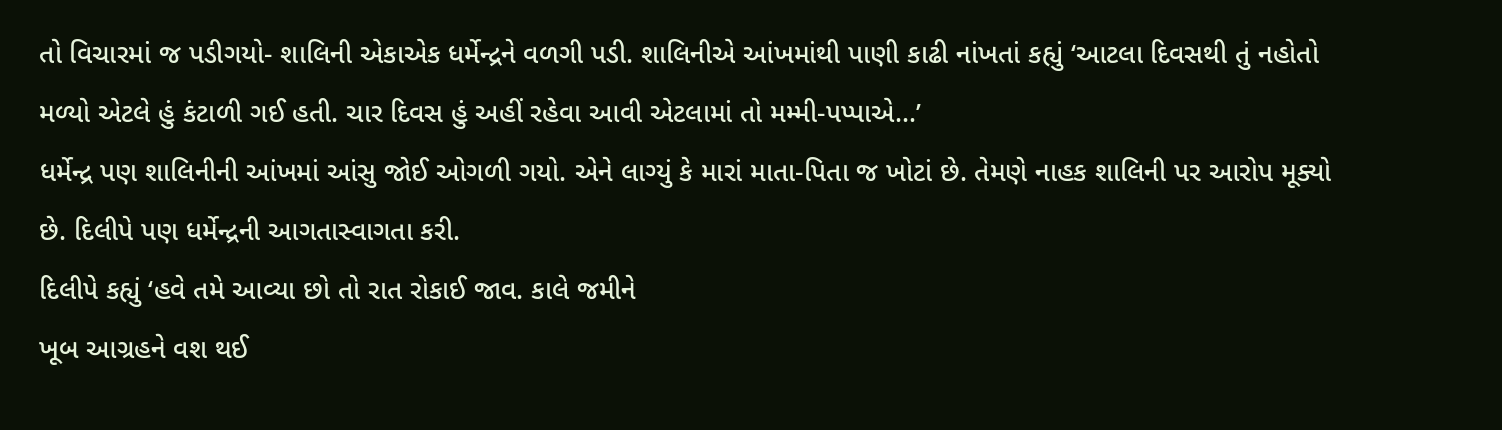તો વિચારમાં જ પડીગયો- શાલિની એકાએક ધર્મેન્દ્રને વળગી પડી. શાલિનીએ આંખમાંથી પાણી કાઢી નાંખતાં કહ્યું ‘આટલા દિવસથી તું નહોતો મળ્યો એટલે હું કંટાળી ગઈ હતી. ચાર દિવસ હું અહીં રહેવા આવી એટલામાં તો મમ્મી-પપ્પાએ…’
ધર્મેન્દ્ર પણ શાલિનીની આંખમાં આંસુ જોઈ ઓગળી ગયો. એને લાગ્યું કે મારાં માતા-પિતા જ ખોટાં છે. તેમણે નાહક શાલિની પર આરોપ મૂક્યો છે. દિલીપે પણ ધર્મેન્દ્રની આગતાસ્વાગતા કરી.
દિલીપે કહ્યું ‘હવે તમે આવ્યા છો તો રાત રોકાઈ જાવ. કાલે જમીને
ખૂબ આગ્રહને વશ થઈ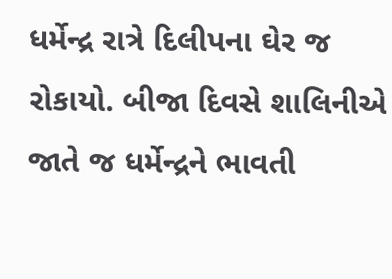ધર્મેન્દ્ર રાત્રે દિલીપના ઘેર જ રોકાયો. બીજા દિવસે શાલિનીએ જાતે જ ધર્મેન્દ્રને ભાવતી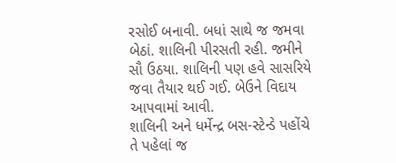રસોઈ બનાવી. બધાં સાથે જ જમવા બેઠાં. શાલિની પીરસતી રહી. જમીને સૌ ઉઠયા. શાલિની પણ હવે સાસરિયે જવા તૈયાર થઈ ગઈ. બેઉને વિદાય આપવામાં આવી.
શાલિની અને ધર્મેન્દ્ર બસ-સ્ટેન્ડે પહોંચે તે પહેલાં જ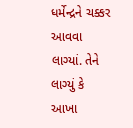ધર્મેન્દ્રને ચક્કર આવવા લાગ્યાં. તેને લાગ્યું કે આખા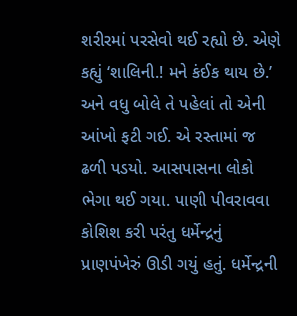શરીરમાં પરસેવો થઈ રહ્યો છે. એણે કહ્યું ‘શાલિની.! મને કંઈક થાય છે.’
અને વધુ બોલે તે પહેલાં તો એની આંખો ફટી ગઈ. એ રસ્તામાં જ ઢળી પડયો. આસપાસના લોકો ભેગા થઈ ગયા. પાણી પીવરાવવા કોશિશ કરી પરંતુ ધર્મેન્દ્રનું પ્રાણપંખેરું ઊડી ગયું હતું. ધર્મેન્દ્રની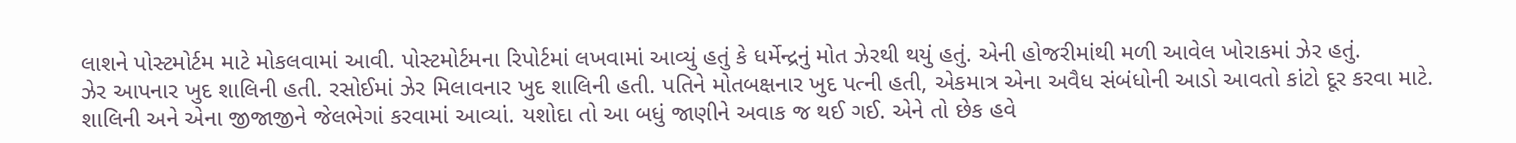લાશને પોસ્ટમોર્ટમ માટે મોકલવામાં આવી. પોસ્ટમોર્ટમના રિપોર્ટમાં લખવામાં આવ્યું હતું કે ધર્મેન્દ્રનું મોત ઝેરથી થયું હતું. એની હોજરીમાંથી મળી આવેલ ખોરાકમાં ઝેર હતું.
ઝેર આપનાર ખુદ શાલિની હતી. રસોઈમાં ઝેર મિલાવનાર ખુદ શાલિની હતી. પતિને મોતબક્ષનાર ખુદ પત્ની હતી, એકમાત્ર એના અવૈધ સંબંધોની આડો આવતો કાંટો દૂર કરવા માટે. શાલિની અને એના જીજાજીને જેલભેગાં કરવામાં આવ્યાં. યશોદા તો આ બધું જાણીને અવાક જ થઈ ગઈ. એને તો છેક હવે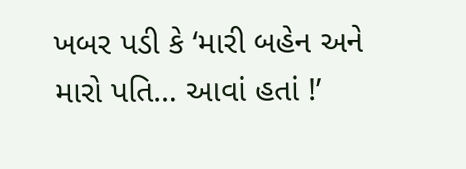ખબર પડી કે ‘મારી બહેન અને મારો પતિ… આવાં હતાં !’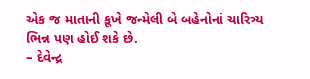એક જ માતાની કૂખે જન્મેલી બે બહેનોનાં ચારિત્ર્ય ભિન્ન પણ હોઈ શકે છે.
– દેવેન્દ્ર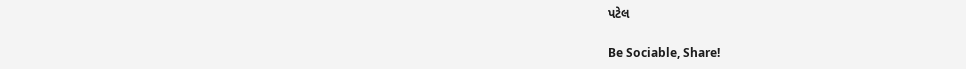પટેલ

Be Sociable, Share!